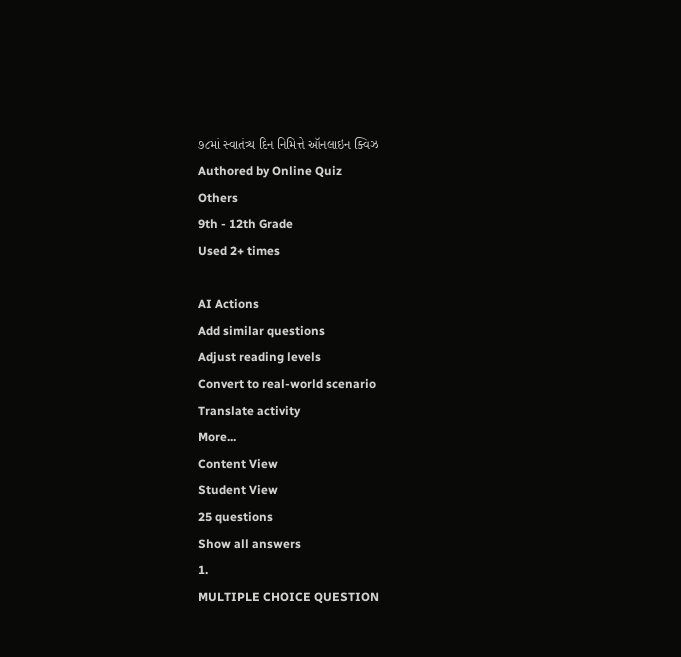૭૮માં સ્વાતંત્ર્ય દિન નિમિત્તે ઑનલાઇન ક્વિઝ
Authored by Online Quiz
Others
9th - 12th Grade
Used 2+ times

AI Actions
Add similar questions
Adjust reading levels
Convert to real-world scenario
Translate activity
More...
Content View
Student View
25 questions
Show all answers
1.
MULTIPLE CHOICE QUESTION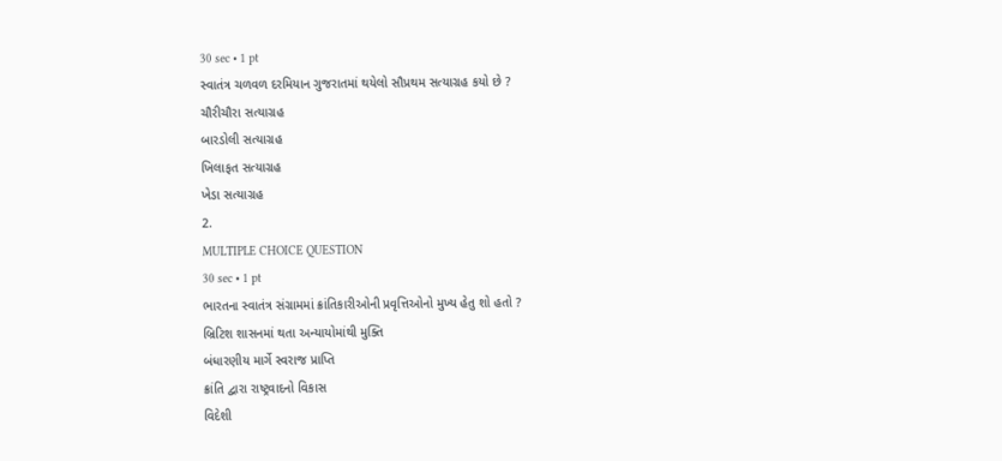30 sec • 1 pt
સ્વાતંત્ર ચળવળ દરમિયાન ગુજરાતમાં થયેલો સૌપ્રથમ સત્યાગ્રહ કયો છે ?
ચૌરીચૌરા સત્યાગ્રહ
બારડોલી સત્યાગ્રહ
ખિલાફત સત્યાગ્રહ
ખેડા સત્યાગ્રહ
2.
MULTIPLE CHOICE QUESTION
30 sec • 1 pt
ભારતના સ્વાતંત્ર સંગ્રામમાં ક્રાંતિકારીઓની પ્રવૃત્તિઓનો મુખ્ય હેતુ શો હતો ?
બ્રિટિશ શાસનમાં થતા અન્યાયોમાંથી મુક્તિ
બંધારણીય માર્ગે સ્વરાજ પ્રાપ્તિ
ક્રાંતિ દ્વારા રાષ્ટ્રવાદનો વિકાસ
વિદેશી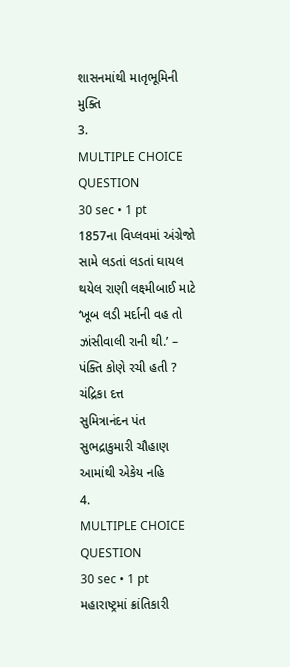શાસનમાંથી માતૃભૂમિની મુક્તિ
3.
MULTIPLE CHOICE QUESTION
30 sec • 1 pt
1857ના વિપ્લવમાં અંગ્રેજો સામે લડતાં લડતાં ઘાયલ થયેલ રાણી લક્ષ્મીબાઈ માટે ‘ખૂબ લડી મર્દાની વહ તો ઝાંસીવાલી રાની થી.’ – પંક્તિ કોણે રચી હતી ?
ચંદ્રિકા દત્ત
સુમિત્રાનંદન પંત
સુભદ્રાકુમારી ચૌહાણ
આમાંથી એકેય નહિ
4.
MULTIPLE CHOICE QUESTION
30 sec • 1 pt
મહારાષ્ટ્રમાં ક્રાંતિકારી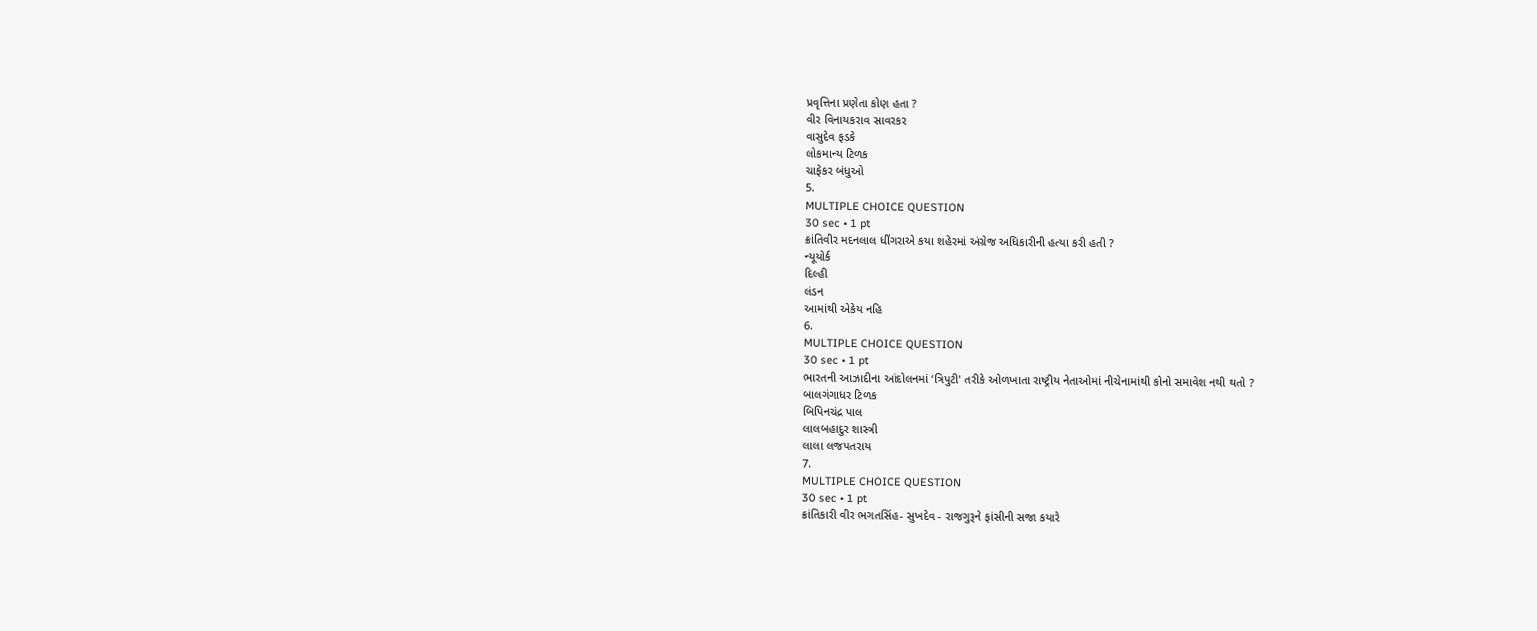પ્રવૃત્તિના પ્રણેતા કોણ હતા ?
વીર વિનાયકરાવ સાવરકર
વાસુદેવ ફડકે
લોકમાન્ય ટિળક
ચાફેકર બંધુઓ
5.
MULTIPLE CHOICE QUESTION
30 sec • 1 pt
ક્રાંતિવીર મદનલાલ ધીંગરાએ કયા શહેરમાં અંગ્રેજ અધિકારીની હત્યા કરી હતી ?
ન્યૂયોર્ક
દિલ્હી
લંડન
આમાંથી એકેય નહિ
6.
MULTIPLE CHOICE QUESTION
30 sec • 1 pt
ભારતની આઝાદીના આંદોલનમાં ‘ત્રિપુટી' તરીકે ઓળખાતા રાષ્ટ્રીય નેતાઓમાં નીચેનામાંથી કોનો સમાવેશ નથી થતો ?
બાલગંગાધર ટિળક
બિપિનચંદ્ર પાલ
લાલબહાદુર શાસ્ત્રી
લાલા લજપતરાય
7.
MULTIPLE CHOICE QUESTION
30 sec • 1 pt
ક્રાંતિકારી વીર ભગતસિંહ- સુખદેવ - રાજગુરૂને ફાંસીની સજા કયારે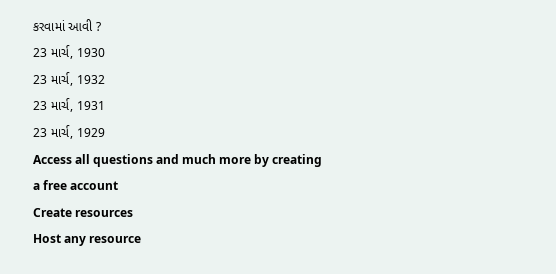કરવામાં આવી ?
23 માર્ચ, 1930
23 માર્ચ, 1932
23 માર્ચ, 1931
23 માર્ચ, 1929
Access all questions and much more by creating a free account
Create resources
Host any resource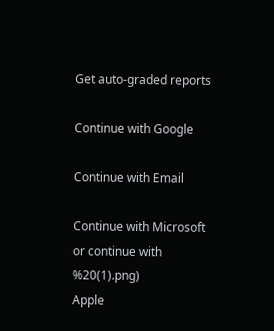Get auto-graded reports

Continue with Google

Continue with Email

Continue with Microsoft
or continue with
%20(1).png)
Apple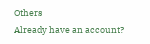Others
Already have an account?